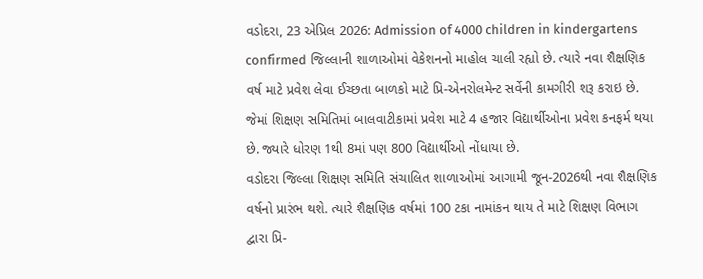વડોદરા, 23 એપ્રિલ 2026: Admission of 4000 children in kindergartens confirmed જિલ્લાની શાળાઓમાં વેકેશનનો માહોલ ચાલી રહ્યો છે. ત્યારે નવા શૈક્ષણિક વર્ષ માટે પ્રવેશ લેવા ઈચ્છતા બાળકો માટે પ્રિ-એનરોલમેન્ટ સર્વેની કામગીરી શરૂ કરાઇ છે. જેમાં શિક્ષણ સમિતિમાં બાલવાટીકામાં પ્રવેશ માટે 4 હજાર વિદ્યાર્થીઓના પ્રવેશ કનફર્મ થયા છે. જ્યારે ધોરણ 1થી 8માં પણ 800 વિદ્યાર્થીઓ નોંધાયા છે.
વડોદરા જિલ્લા શિક્ષણ સમિતિ સંચાલિત શાળાઓમાં આગામી જૂન-2026થી નવા શૈક્ષણિક વર્ષનો પ્રારંભ થશે. ત્યારે શૈક્ષણિક વર્ષમાં 100 ટકા નામાંકન થાય તે માટે શિક્ષણ વિભાગ દ્વારા પ્રિ-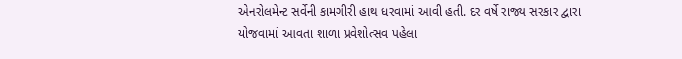એનરોલમેન્ટ સર્વેની કામગીરી હાથ ધરવામાં આવી હતી. દર વર્ષે રાજ્ય સરકાર દ્વારા યોજવામાં આવતા શાળા પ્રવેશોત્સવ પહેલા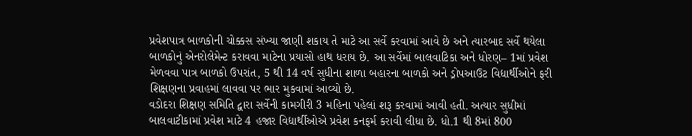પ્રવેશપાત્ર બાળકોની ચોક્કસ સંખ્યા જાણી શકાય તે માટે આ સર્વે કરવામાં આવે છે અને ત્યારબાદ સર્વે થયેલા બાળકોનું એનરોલેમેન્ટ કરાવવા માટેના પ્રયાસો હાથ ધરાય છે. આ સર્વેમાં બાલવાટિકા અને ધોરણ– 1માં પ્રવેશ મેળવવા પાત્ર બાળકો ઉપરાંત, 5 થી 14 વર્ષ સુધીના શાળા બહારના બાળકો અને ડ્રોપઆઉટ વિદ્યાર્થીઓને ફરી શિક્ષણના પ્રવાહમાં લાવવા પર ભાર મુકવામાં આવ્યો છે.
વડોદરા શિક્ષણ સમિતિ દ્વારા સર્વેની કામગીરી 3 મહિના પહેલાં શરૂ કરવામાં આવી હતી. અત્યાર સુધીમાં બાલવાટીકામાં પ્રવેશ માટે 4 હજાર વિદ્યાર્થીઓએ પ્રવેશ કનફર્મ કરાવી લીધા છે. ધો.1 થી 8માં 800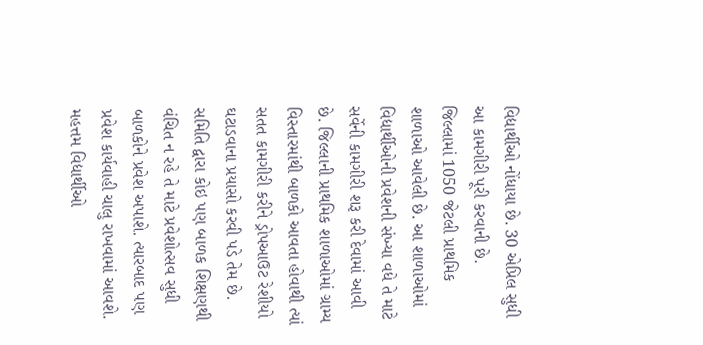વિદ્યાર્થીઓ નોંધાયા છે. 30 એપ્રિલ સુધી આ કામગીરી પૂરી કરવાની છે.
જિલ્લામાં 1050 જેટલી પ્રાથમિક શાળાઓ આવેલી છે. આ શાળાઓમાં વિદ્યાર્થીઓની પ્રવેશની સંખ્યા વધે તે માટે સર્વેની કામગીરી શરૂ કરી દેવામાં આવી છે. જિલ્લાની પ્રાથમિક શાળાઓમાં ગ્રામ્ય વિસ્તારમાંથી બાળકો આવતા હોવાથી ત્યાં સતત કામગીરી કરીને ડ્રોપઆઉટ રેશીયો ઘટાડવાના પ્રયાસો કરવી પડે તેમ છે. સમિતિ દ્વારા કોઇ પણ બાળક શિક્ષણથી વંચિત ન રહે તે માટે પ્રવેશોત્સવ સુધી બાળકોને પ્રવેશ અપાશે. ત્યારબાદ પણ પ્રવેશ કાર્યવાહી ચાલુ રાખવામાં આવશે. મહત્તમ વિદ્યાર્થીઓ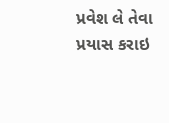પ્રવેશ લે તેવા પ્રયાસ કરાઇ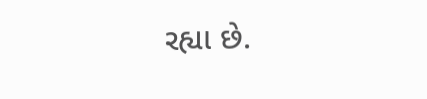રહ્યા છે.